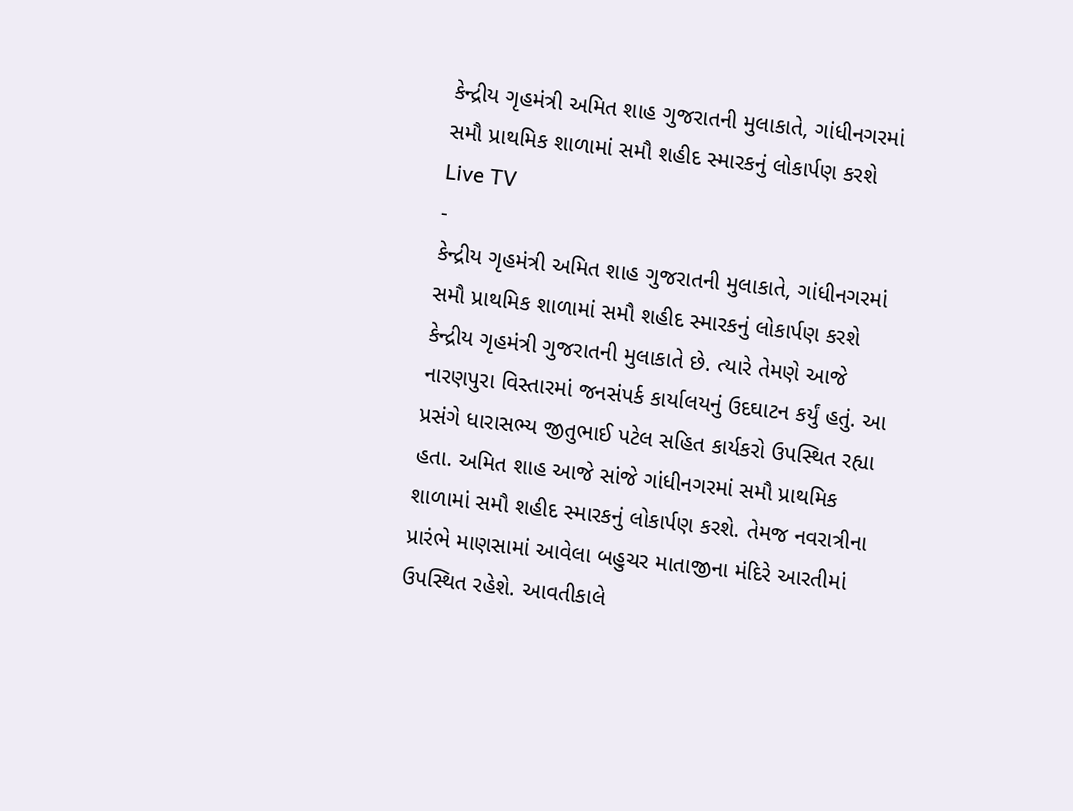કેન્દ્રીય ગૃહમંત્રી અમિત શાહ ગુજરાતની મુલાકાતે, ગાંધીનગરમાં સમૌ પ્રાથમિક શાળામાં સમૌ શહીદ સ્મારકનું લોકાર્પણ કરશે
Live TV
-
કેન્દ્રીય ગૃહમંત્રી અમિત શાહ ગુજરાતની મુલાકાતે, ગાંધીનગરમાં સમૌ પ્રાથમિક શાળામાં સમૌ શહીદ સ્મારકનું લોકાર્પણ કરશે
કેન્દ્રીય ગૃહમંત્રી ગુજરાતની મુલાકાતે છે. ત્યારે તેમણે આજે નારણપુરા વિસ્તારમાં જનસંપર્ક કાર્યાલયનું ઉદઘાટન કર્યું હતું. આ પ્રસંગે ધારાસભ્ય જીતુભાઈ પટેલ સહિત કાર્યકરો ઉપસ્થિત રહ્યા હતા. અમિત શાહ આજે સાંજે ગાંધીનગરમાં સમૌ પ્રાથમિક શાળામાં સમૌ શહીદ સ્મારકનું લોકાર્પણ કરશે. તેમજ નવરાત્રીના પ્રારંભે માણસામાં આવેલા બહુચર માતાજીના મંદિરે આરતીમાં ઉપસ્થિત રહેશે. આવતીકાલે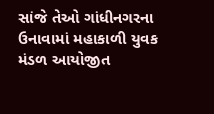સાંજે તેઓ ગાંધીનગરના ઉનાવામાં મહાકાળી યુવક મંડળ આયોજીત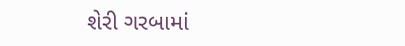શેરી ગરબામાં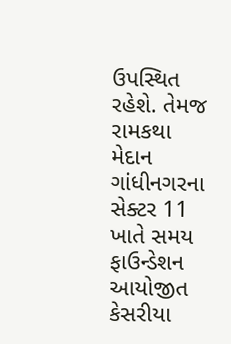ઉપસ્થિત રહેશે. તેમજ રામકથા મેદાન ગાંધીનગરના સેક્ટર 11 ખાતે સમય ફાઉન્ડેશન આયોજીત કેસરીયા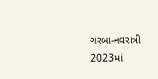ગરબા-નવરાત્રી 2023માં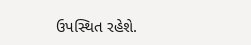ઉપસ્થિત રહેશે.